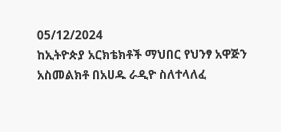05/12/2024
ከኢትዮጵያ አርክቴክቶች ማህበር የህንፃ አዋጅን አስመልክቶ በአሀዱ ራዲዮ ስለተላለፈ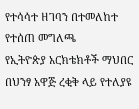የተሳሳተ ዘገባን በተመለከተ የተሰጠ መግለጫ
የኢትዮጵያ አርክቴክቶች ማህበር በህንፃ አዋጅ ረቂቅ ላይ የተለያዩ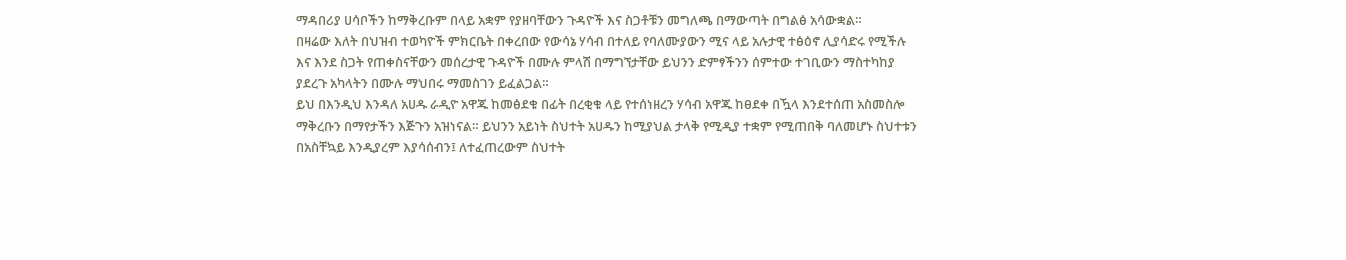ማዳበሪያ ሀሳቦችን ከማቅረቡም በላይ አቋም የያዘባቸውን ጉዳዮች እና ስጋቶቹን መግለጫ በማውጣት በግልፅ አሳውቋል።
በዛሬው እለት በህዝብ ተወካዮች ምክርቤት በቀረበው የውሳኔ ሃሳብ በተለይ የባለሙያውን ሚና ላይ አሉታዊ ተፅዕኖ ሊያሳድሩ የሚችሉ እና እንደ ስጋት የጠቀስናቸውን መሰረታዊ ጉዳዮች በሙሉ ምላሽ በማግኘታቸው ይህንን ድምፃችንን ሰምተው ተገቢውን ማስተካከያ ያደረጉ አካላትን በሙሉ ማህበሩ ማመስገን ይፈልጋል።
ይህ በእንዲህ እንዳለ አሀዱ ራዲዮ አዋጁ ከመፅደቁ በፊት በረቂቁ ላይ የተሰነዘረን ሃሳብ አዋጁ ከፀደቀ በዃላ እንደተሰጠ አስመስሎ ማቅረቡን በማየታችን እጅጉን አዝነናል። ይህንን አይነት ስህተት አሀዱን ከሚያህል ታላቅ የሚዲያ ተቋም የሚጠበቅ ባለመሆኑ ስህተቱን በአስቸኳይ እንዲያረም እያሳሰብን፤ ለተፈጠረውም ስህተት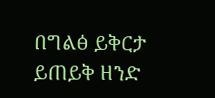በግልፅ ይቅርታ ይጠይቅ ዘንድ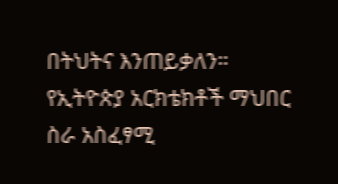በትህትና እንጠይቃለን።
የኢትዮጵያ አርክቴክቶች ማህበር
ስራ አስፈፃሚ